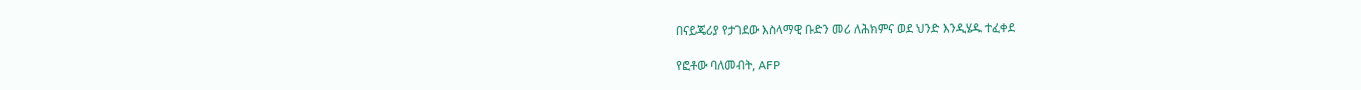በናይጄሪያ የታገደው እስላማዊ ቡድን መሪ ለሕክምና ወደ ህንድ እንዲሄዱ ተፈቀደ

የፎቶው ባለመብት, AFP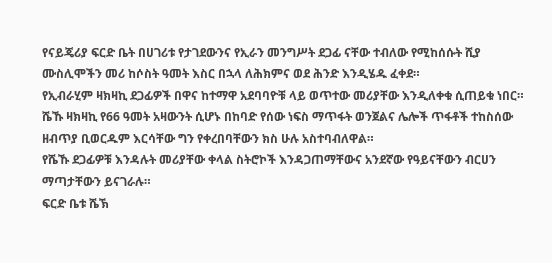የናይጄሪያ ፍርድ ቤት በሀገሪቱ የታገደውንና የኢራን መንግሥት ደጋፊ ናቸው ተብለው የሚከሰሱት ሺያ ሙስሊሞችን መሪ ከሶስት ዓመት እስር በኋላ ለሕክምና ወደ ሕንድ እንዲሄዱ ፈቀደ።
የኢብራሂም ዛክዛኪ ደጋፊዎች በዋና ከተማዋ አደባባዮቹ ላይ ወጥተው መሪያቸው እንዲለቀቁ ሲጠይቁ ነበር።
ሼኹ ዛክዛኪ የ66 ዓመት አዛውንት ሲሆኑ በከባድ የሰው ነፍስ ማጥፋት ወንጀልና ሌሎች ጥፋቶች ተከስሰው ዘብጥያ ቢወርዱም እርሳቸው ግን የቀረበባቸውን ክስ ሁሉ አስተባብለዋል።
የሼኹ ደጋፊዎቹ እንዳሉት መሪያቸው ቀላል ስትሮኮች እንዳጋጠማቸውና አንደኛው የዓይናቸውን ብርሀን ማጣታቸውን ይናገራሉ።
ፍርድ ቤቱ ሼኽ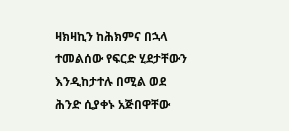ዛክዛኪን ከሕክምና በኋላ ተመልሰው የፍርድ ሂደታቸውን እንዲከታተሉ በሚል ወደ ሕንድ ሲያቀኑ አጅበዋቸው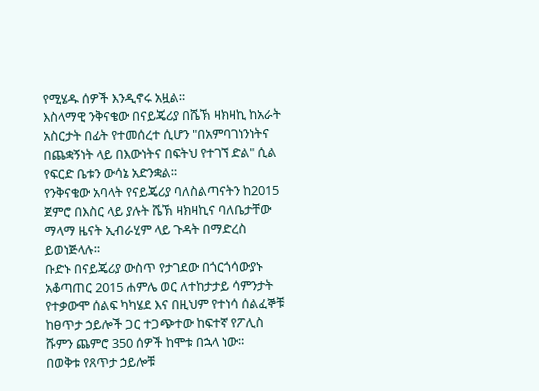የሚሄዱ ሰዎች እንዲኖሩ አዟል።
እስላማዊ ንቅናቄው በናይጄሪያ በሼኽ ዛክዛኪ ከአራት አስርታት በፊት የተመሰረተ ሲሆን "በአምባገነንነትና በጨቋኝነት ላይ በእውነትና በፍትህ የተገኘ ድል" ሲል የፍርድ ቤቱን ውሳኔ አድንቋል።
የንቅናቄው አባላት የናይጄሪያ ባለስልጣናትን ከ2015 ጀምሮ በእስር ላይ ያሉት ሼኽ ዛክዛኪና ባለቤታቸው ማላማ ዜናት ኢብራሂም ላይ ጉዳት በማድረስ ይወነጅላሉ።
ቡድኑ በናይጄሪያ ውስጥ የታገደው በጎርጎሳውያኑ አቆጣጠር 2015 ሐምሌ ወር ለተከታታይ ሳምንታት የተቃውሞ ሰልፍ ካካሄደ እና በዚህም የተነሳ ሰልፈኞቹ ከፀጥታ ኃይሎች ጋር ተጋጭተው ከፍተኛ የፖሊስ ሹምን ጨምሮ 350 ሰዎች ከሞቱ በኋላ ነው።
በወቅቱ የጸጥታ ኃይሎቹ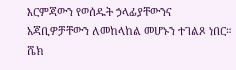እርምጃውን የወሰዱት ኃላፊያቸውንና አጃቢዎቻቸውን ለመከላከል መሆኑን ተገልጾ ነበር።
ሼክ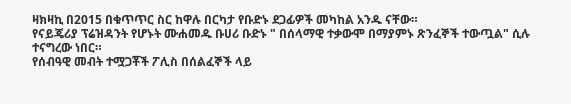ዛክዛኪ በ2015 በቁጥጥር ስር ከዋሉ በርካታ የቡድኑ ደጋፊዎች መካከል አንዱ ናቸው።
የናይጄሪያ ፕሬዝዳንት የሆኑት ሙሐመዱ ቡሀሪ ቡድኑ " በሰላማዊ ተቃውሞ በማያምኑ ጽንፈኞች ተውጧል" ሲሉ ተናግረው ነበር።
የሰብዓዊ መብት ተሟጋቾች ፖሊስ በሰልፈኞች ላይ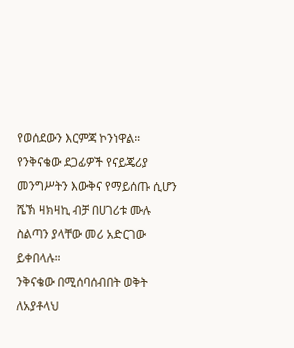የወሰደውን እርምጃ ኮንነዋል።
የንቅናቄው ደጋፊዎች የናይጄሪያ መንግሥትን እውቅና የማይሰጡ ሲሆን ሼኽ ዛክዛኪ ብቻ በሀገሪቱ ሙሉ ስልጣን ያላቸው መሪ አድርገው ይቀበላሉ።
ንቅናቄው በሚሰባሰብበት ወቅት ለአያቶላህ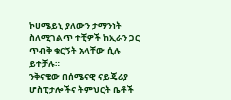ኮሀሜይኒ ያለውን ታማንነት ስለሚገልጥ ተቺዎች ከኢራን ጋር ጥብቅ ቁርኝት አላቸው ሲሉ ይተቻሉ።
ንቅናቄው በሰሜናዊ ናይጄሪያ ሆስፒታሎችና ትምህርት ቤቶች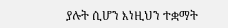ያሉት ሲሆን እነዚህን ተቋማት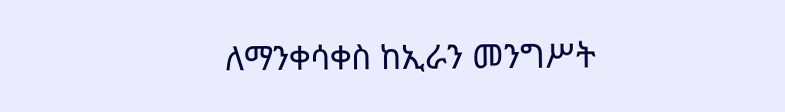ለማንቀሳቀስ ከኢራን መንግሥት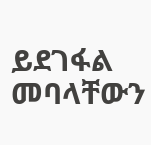ይደገፋል መባላቸውን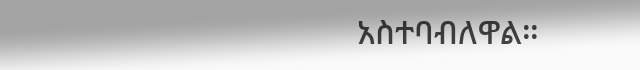አስተባብለዋል።